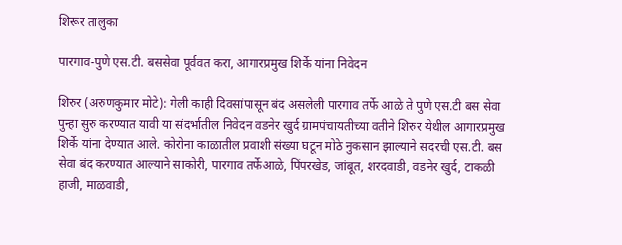शिरूर तालुका

पारगाव-पुणे एस.टी. बससेवा पूर्ववत करा, आगारप्रमुख शिर्के यांना निवेदन

शिरुर (अरुणकुमार मोटे): गेली काही दिवसांपासून बंद असलेली पारगाव तर्फे आळे ते पुणे एस.टी बस सेवा पुन्हा सुरु करण्यात यावी या संदर्भातील निवेदन वडनेर खुर्द ग्रामपंचायतीच्या वतीने शिरुर येथील आगारप्रमुख शिर्के यांना देण्यात आले. कोरोना काळातील प्रवाशी संख्या घटून मोठे नुकसान झाल्याने सदरची एस.टी. बस सेवा बंद करण्यात आल्याने साकोरी, पारगाव तर्फेआळे, पिंपरखेड, जांबूत, शरदवाडी, वडनेर खुर्द, टाकळी हाजी, माळवाडी,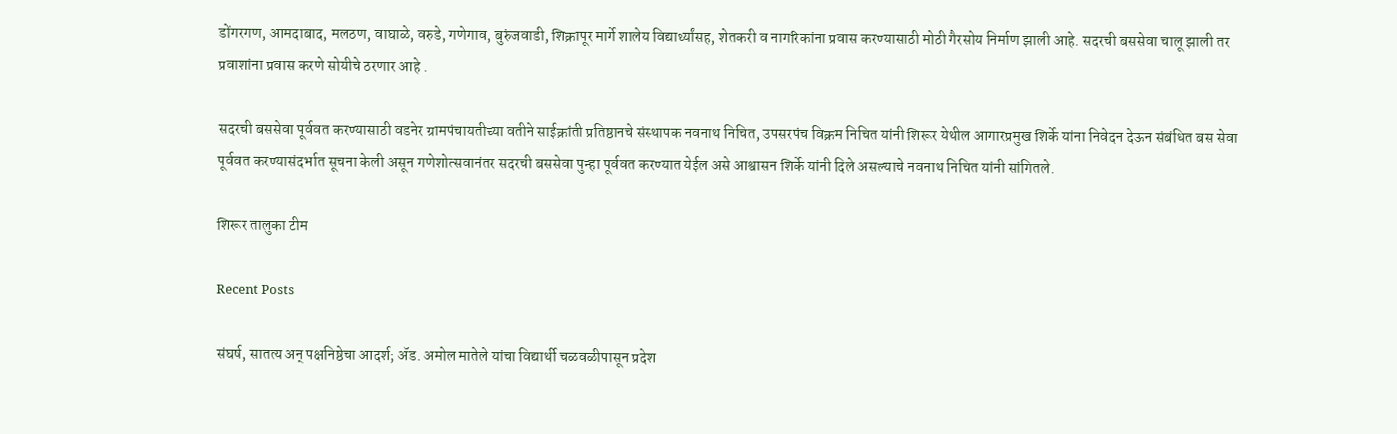डोंगरगण, आमदाबाद, मलठण, वाघाळे, वरुडे, गणेगाव, बुरुंजवाडी, शिक्रापूर मार्गे शालेय विद्यार्थ्यांसह, शेतकरी व नागरिकांना प्रवास करण्यासाठी मोठी गैरसोय निर्माण झाली आहे. सदरची बससेवा चालू झाली तर प्रवाशांना प्रवास करणे सोयीचे ठरणार आहे .

सदरची बससेवा पूर्ववत करण्यासाठी वडनेर ग्रामपंचायतीच्या वतीने साईक्रांती प्रतिष्ठानचे संस्थापक नवनाथ निचित, उपसरपंच विक्रम निचित यांनी शिरूर येथील आगारप्रमुख शिर्के यांना निवेदन देऊन संबंधित बस सेवा पूर्ववत करण्यासंदर्भात सूचना केली असून गणेशोत्सवानंतर सदरची बससेवा पुन्हा पूर्ववत करण्यात येईल असे आश्वासन शिर्के यांनी दिले असल्याचे नवनाथ निचित यांनी सांगितले.

शिरूर तालुका टीम

Recent Posts

संघर्ष, सातत्य अन् पक्षनिष्ठेचा आदर्श; ॲड. अमोल मातेले यांचा विद्यार्थी चळवळीपासून प्रदेश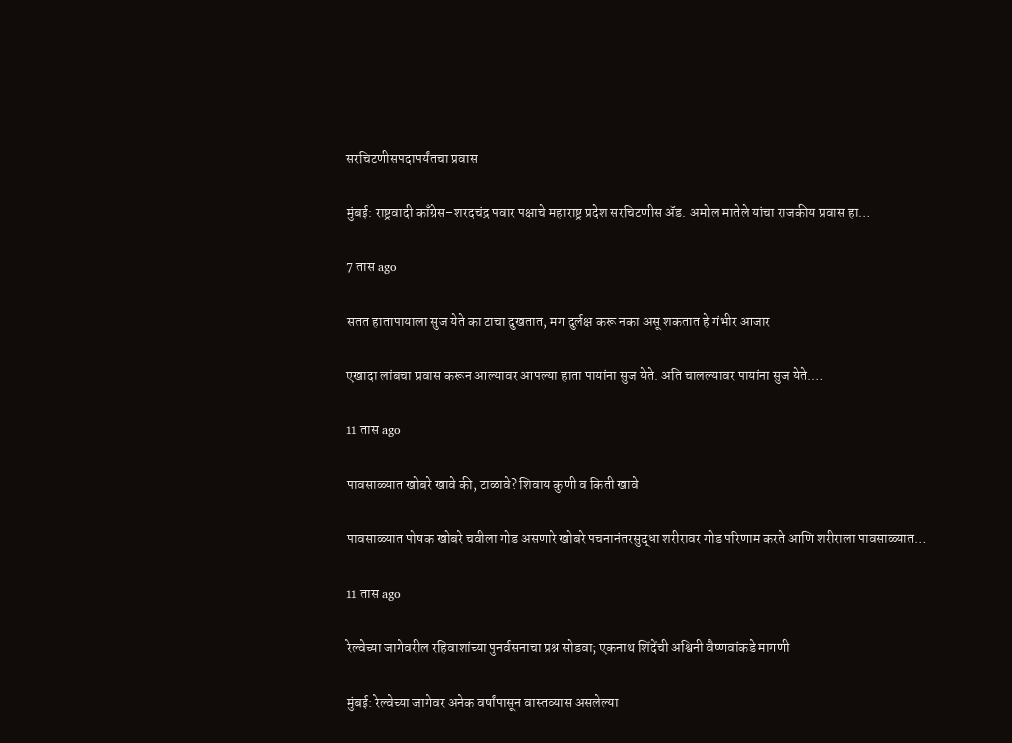सरचिटणीसपदापर्यंतचा प्रवास

मुंबई: राष्ट्रवादी काँग्रेस–शरदचंद्र पवार पक्षाचे महाराष्ट्र प्रदेश सरचिटणीस ॲड. अमोल मातेले यांचा राजकीय प्रवास हा…

7 तास ago

सतत हातापायाला सुज येते का टाचा दुखतात, मग दुर्लक्ष करू नका असू शकतात हे गंभीर आजार

एखादा लांबचा प्रवास करून आल्यावर आपल्या हाता पायांना सुज येते. अति चालल्यावर पायांना सुज येते.…

11 तास ago

पावसाळ्यात खोबरे खावे की, टाळावे? शिवाय कुणी व किती खावे

पावसाळ्यात पोषक खोबरे चवीला गोड असणारे खोबरे पचनानंतरसुद्धा शरीरावर गोड परिणाम करते आणि शरीराला पावसाळ्यात…

11 तास ago

रेल्वेच्या जागेवरील रहिवाशांच्या पुनर्वसनाचा प्रश्न सोडवा; एकनाथ शिंदेंची अश्विनी वैष्णवांकडे मागणी

मुंबई: रेल्वेच्या जागेवर अनेक वर्षांपासून वास्तव्यास असलेल्या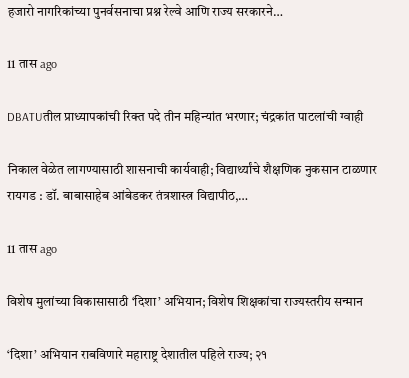हजारो नागरिकांच्या पुनर्वसनाचा प्रश्न रेल्वे आणि राज्य सरकारने…

11 तास ago

DBATUतील प्राध्यापकांची रिक्त पदे तीन महिन्यांत भरणार; चंद्रकांत पाटलांची ग्वाही

निकाल वेळेत लागण्यासाठी शासनाची कार्यवाही; विद्यार्थ्यांचे शैक्षणिक नुकसान टाळणार रायगड : डॉ. बाबासाहेब आंबेडकर तंत्रशास्त्र विद्यापीठ,…

11 तास ago

विशेष मुलांच्या विकासासाठी ‘दिशा’ अभियान; विशेष शिक्षकांचा राज्यस्तरीय सन्मान

‘दिशा’ अभियान राबविणारे महाराष्ट्र देशातील पहिले राज्य; २१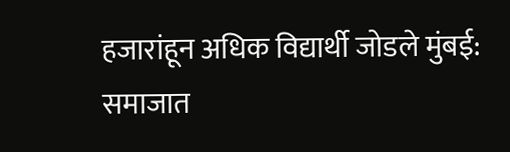हजारांहून अधिक विद्यार्थी जोडले मुंबई: समाजात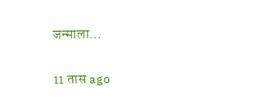जन्माला…

11 तास ago